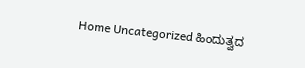Home Uncategorized ಹಿಂದುತ್ವದ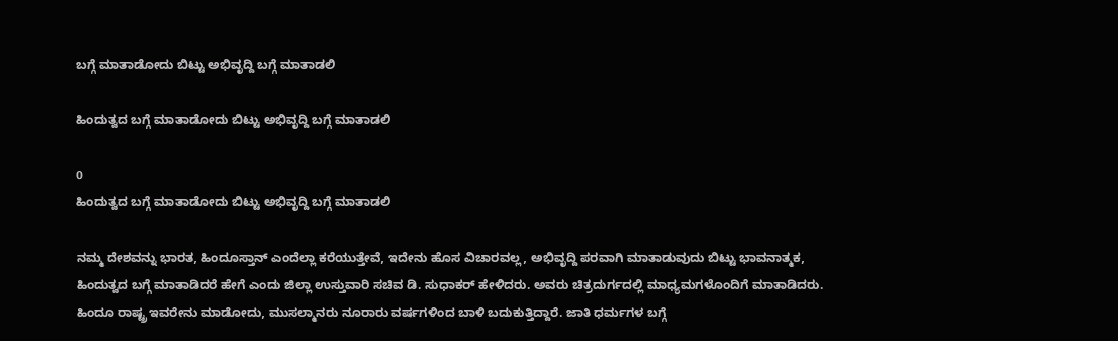ಬಗ್ಗೆ ಮಾತಾಡೋದು ಬಿಟ್ಟು ಅಭಿವೃದ್ದಿ ಬಗ್ಗೆ ಮಾತಾಡಲಿ

ಹಿಂದುತ್ವದ ಬಗ್ಗೆ ಮಾತಾಡೋದು ಬಿಟ್ಟು ಅಭಿವೃದ್ದಿ ಬಗ್ಗೆ ಮಾತಾಡಲಿ

0
ಹಿಂದುತ್ವದ ಬಗ್ಗೆ ಮಾತಾಡೋದು ಬಿಟ್ಟು ಅಭಿವೃದ್ದಿ ಬಗ್ಗೆ ಮಾತಾಡಲಿ

ನಮ್ಮ ದೇಶವನ್ನು ಭಾರತ, ಹಿಂದೂಸ್ತಾನ್ ಎಂದೆಲ್ಲಾ ಕರೆಯುತ್ತೇವೆ, ಇದೇನು ಹೊಸ ವಿಚಾರವಲ್ಲ, ಅಭಿವೃದ್ದಿ ಪರವಾಗಿ ಮಾತಾಡುವುದು ಬಿಟ್ಟು ಭಾವನಾತ್ಮಕ, ಹಿಂದುತ್ವದ ಬಗ್ಗೆ ಮಾತಾಡಿದರೆ ಹೇಗೆ ಎಂದು ಜಿಲ್ಲಾ ಉಸ್ತುವಾರಿ ಸಚಿವ ಡಿ. ಸುಧಾಕರ್ ಹೇಳಿದರು. ಅವರು ಚಿತ್ರದುರ್ಗದಲ್ಲಿ ಮಾಧ್ಯಮಗಳೊಂದಿಗೆ ಮಾತಾಡಿದರು. ಹಿಂದೂ ರಾಷ್ಟ್ರ ಇವರೇನು ಮಾಡೋದು, ಮುಸಲ್ಮಾನರು ನೂರಾರು ವರ್ಷಗಳಿಂದ ಬಾಳಿ ಬದುಕುತ್ತಿದ್ದಾರೆ. ಜಾತಿ ಧರ್ಮಗಳ ಬಗ್ಗೆ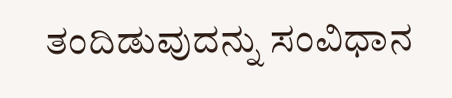ತಂದಿಡುವುದನ್ನು ಸಂವಿಧಾನ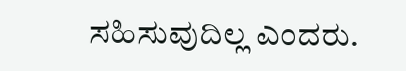ಸಹಿಸುವುದಿಲ್ಲ ಎಂದರು.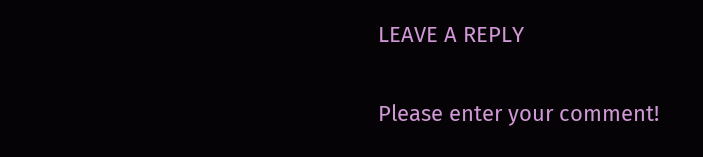LEAVE A REPLY

Please enter your comment!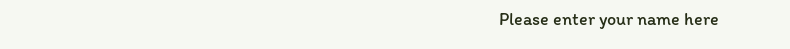Please enter your name here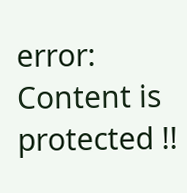error: Content is protected !!